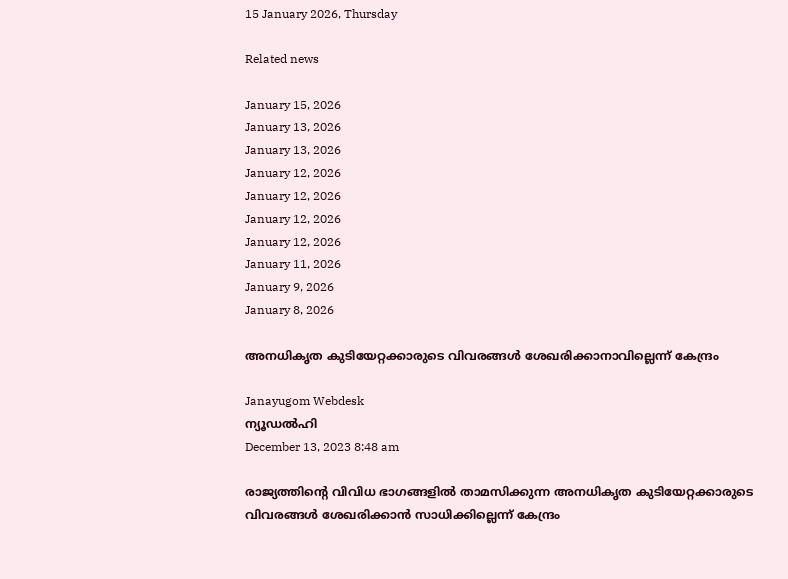15 January 2026, Thursday

Related news

January 15, 2026
January 13, 2026
January 13, 2026
January 12, 2026
January 12, 2026
January 12, 2026
January 12, 2026
January 11, 2026
January 9, 2026
January 8, 2026

അനധികൃത കുടിയേറ്റക്കാരുടെ വിവരങ്ങള്‍ ശേഖരിക്കാനാവില്ലെന്ന് കേന്ദ്രം

Janayugom Webdesk
ന്യൂഡല്‍ഹി
December 13, 2023 8:48 am

രാജ്യത്തിന്റെ വിവിധ ഭാഗങ്ങളില്‍ താമസിക്കുന്ന അനധികൃത കുടിയേറ്റക്കാരുടെ വിവരങ്ങള്‍ ശേഖരിക്കാന്‍ സാധിക്കില്ലെന്ന് കേന്ദ്രം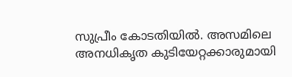സുപ്രീം കോടതിയില്‍. അസമിലെ അനധികൃത കുടിയേറ്റക്കാരുമായി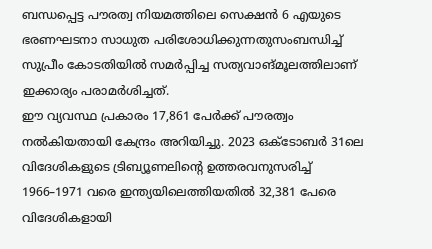ബന്ധപ്പെട്ട പൗരത്വ നിയമത്തിലെ സെക്ഷന്‍ 6 എയുടെ ഭരണഘടനാ സാധുത പരിശോധിക്കുന്നതുസംബന്ധിച്ച് സുപ്രീം കോടതിയില്‍ സമര്‍പ്പിച്ച സത്യവാങ്മൂലത്തിലാണ് ഇക്കാര്യം പരാമര്‍ശിച്ചത്.
ഈ വ്യവസ്ഥ പ്രകാരം 17,861 പേര്‍ക്ക് പൗരത്വം നല്‍കിയതായി കേന്ദ്രം അറിയിച്ചു. 2023 ഒക്ടോബര്‍ 31ലെ വിദേശികളുടെ ട്രിബ്യൂണലിന്റെ ഉത്തരവനുസരിച്ച് 1966–1971 വരെ ഇന്ത്യയിലെത്തിയതില്‍ 32,381 പേരെ വിദേശികളായി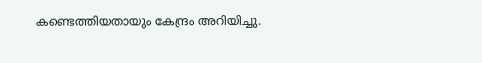കണ്ടെത്തിയതായും കേന്ദ്രം അറിയിച്ചു.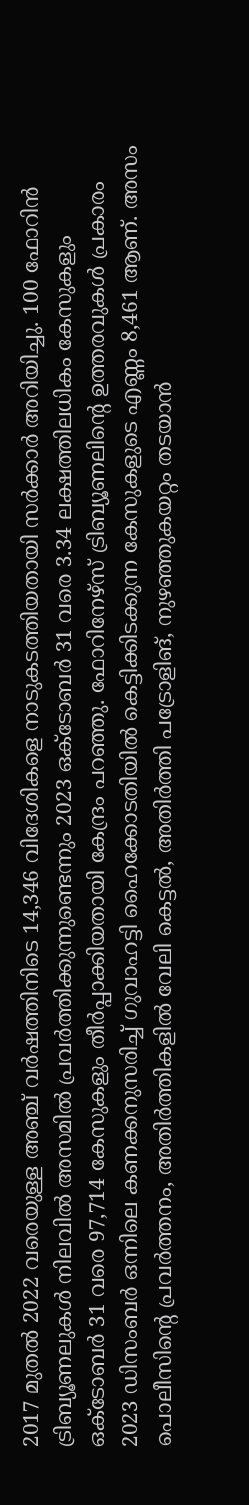2017 മുതല്‍ 2022 വരെയുള്ള അഞ്ച് വര്‍ഷത്തിനിടെ 14,346 വിദേശികളെ നാടുകടത്തിയതായി സര്‍ക്കാര്‍ അറിയിച്ചു. 100 ഫോറിന്‍ ട്രിബ്യൂണലുകള്‍ നിലവില്‍ അസമില്‍ പ്രവര്‍ത്തിക്കുന്നുണ്ടെന്നും 2023 ഒക്ടോബര്‍ 31 വരെ 3.34 ലക്ഷത്തിലധികം കേസുകളും ഒക്ടോബര്‍ 31 വരെ 97,714 കേസുകളും തീര്‍പ്പാക്കിയതായി കേന്ദ്രം പറഞ്ഞു. ഫോറിനേഴ്സ് ട്രിബ്യൂണലിന്റെ ഉത്തരവുകള്‍ പ്രകാരം 2023 ഡിസംബര്‍ ഒന്നിലെ കണക്കനുസരിച്ച് ഗുവാഹട്ടി ഹൈക്കോടതിയില്‍ കെട്ടിക്കിടക്കുന്ന കേസുകളുടെ എണ്ണം 8,461 ആണ്. അസം പൊലീസിന്റെ പ്രവര്‍ത്തനം, അതിര്‍ത്തികളില്‍ വേലി കെട്ടല്‍, അതിര്‍ത്തി പട്രോളിങ്, നുഴഞ്ഞുകയറ്റം തടയാന്‍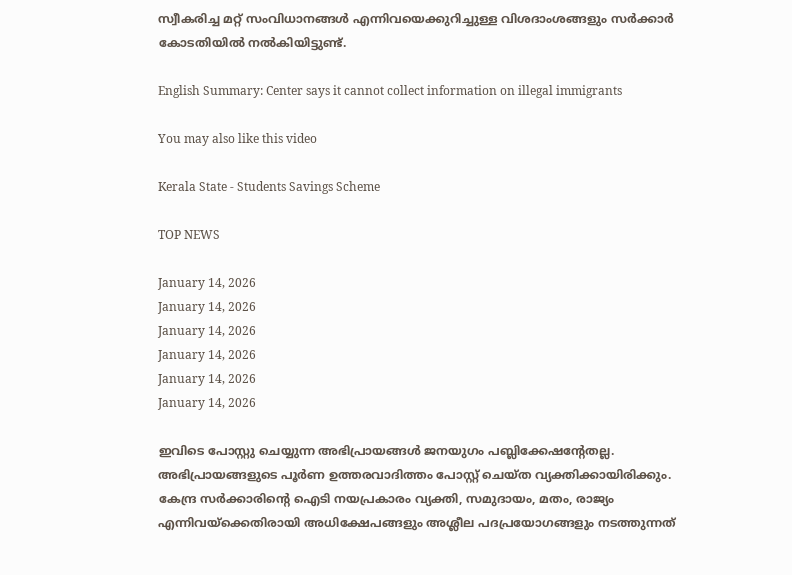സ്വീകരിച്ച മറ്റ് സംവിധാനങ്ങള്‍ എന്നിവയെക്കുറിച്ചുള്ള വിശദാംശങ്ങളും സര്‍ക്കാര്‍ കോടതിയില്‍ നല്‍കിയിട്ടുണ്ട്.

English Summary: Center says it cannot collect information on illegal immigrants

You may also like this video

Kerala State - Students Savings Scheme

TOP NEWS

January 14, 2026
January 14, 2026
January 14, 2026
January 14, 2026
January 14, 2026
January 14, 2026

ഇവിടെ പോസ്റ്റു ചെയ്യുന്ന അഭിപ്രായങ്ങള്‍ ജനയുഗം പബ്ലിക്കേഷന്റേതല്ല. അഭിപ്രായങ്ങളുടെ പൂര്‍ണ ഉത്തരവാദിത്തം പോസ്റ്റ് ചെയ്ത വ്യക്തിക്കായിരിക്കും. കേന്ദ്ര സര്‍ക്കാരിന്റെ ഐടി നയപ്രകാരം വ്യക്തി, സമുദായം, മതം, രാജ്യം എന്നിവയ്‌ക്കെതിരായി അധിക്ഷേപങ്ങളും അശ്ലീല പദപ്രയോഗങ്ങളും നടത്തുന്നത്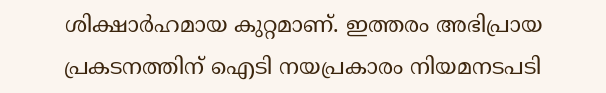ശിക്ഷാര്‍ഹമായ കുറ്റമാണ്. ഇത്തരം അഭിപ്രായ പ്രകടനത്തിന് ഐടി നയപ്രകാരം നിയമനടപടി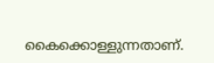കൈക്കൊള്ളുന്നതാണ്.